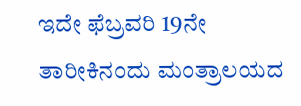ಇದೇ ಫೆಬ್ರವರಿ 19ನೇ ತಾರೀಕಿನಂದು ಮಂತ್ರಾಲಯದ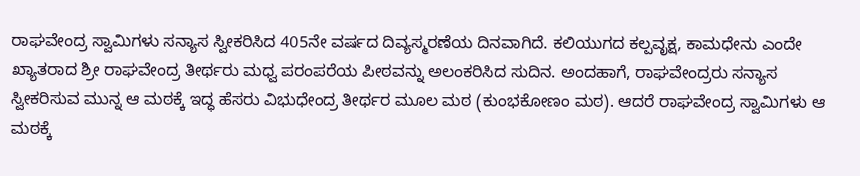ರಾಘವೇಂದ್ರ ಸ್ವಾಮಿಗಳು ಸನ್ಯಾಸ ಸ್ವೀಕರಿಸಿದ 405ನೇ ವರ್ಷದ ದಿವ್ಯಸ್ಮರಣೆಯ ದಿನವಾಗಿದೆ. ಕಲಿಯುಗದ ಕಲ್ಪವೃಕ್ಷ, ಕಾಮಧೇನು ಎಂದೇ ಖ್ಯಾತರಾದ ಶ್ರೀ ರಾಘವೇಂದ್ರ ತೀರ್ಥರು ಮಧ್ವ ಪರಂಪರೆಯ ಪೀಠವನ್ನು ಅಲಂಕರಿಸಿದ ಸುದಿನ. ಅಂದಹಾಗೆ, ರಾಘವೇಂದ್ರರು ಸನ್ಯಾಸ ಸ್ವೀಕರಿಸುವ ಮುನ್ನ ಆ ಮಠಕ್ಕೆ ಇದ್ಧ ಹೆಸರು ವಿಭುಧೇಂದ್ರ ತೀರ್ಥರ ಮೂಲ ಮಠ (ಕುಂಭಕೋಣಂ ಮಠ). ಆದರೆ ರಾಘವೇಂದ್ರ ಸ್ವಾಮಿಗಳು ಆ ಮಠಕ್ಕೆ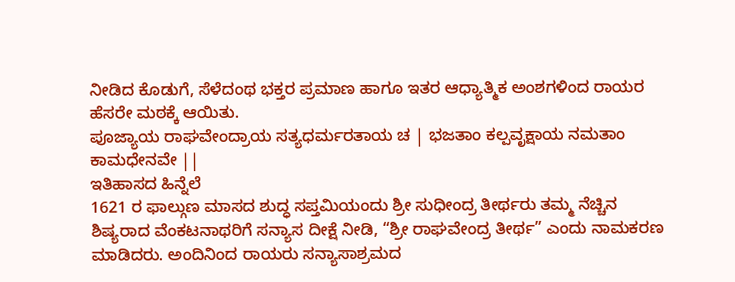ನೀಡಿದ ಕೊಡುಗೆ, ಸೆಳೆದಂಥ ಭಕ್ತರ ಪ್ರಮಾಣ ಹಾಗೂ ಇತರ ಆಧ್ಯಾತ್ಮಿಕ ಅಂಶಗಳಿಂದ ರಾಯರ ಹೆಸರೇ ಮಠಕ್ಕೆ ಆಯಿತು.
ಪೂಜ್ಯಾಯ ರಾಘವೇಂದ್ರಾಯ ಸತ್ಯಧರ್ಮರತಾಯ ಚ | ಭಜತಾಂ ಕಲ್ಪವೃಕ್ಷಾಯ ನಮತಾಂ ಕಾಮಧೇನವೇ ||
ಇತಿಹಾಸದ ಹಿನ್ನೆಲೆ
1621 ರ ಫಾಲ್ಗುಣ ಮಾಸದ ಶುದ್ಧ ಸಪ್ತಮಿಯಂದು ಶ್ರೀ ಸುಧೀಂದ್ರ ತೀರ್ಥರು ತಮ್ಮ ನೆಚ್ಚಿನ ಶಿಷ್ಯರಾದ ವೆಂಕಟನಾಥರಿಗೆ ಸನ್ಯಾಸ ದೀಕ್ಷೆ ನೀಡಿ, “ಶ್ರೀ ರಾಘವೇಂದ್ರ ತೀರ್ಥ” ಎಂದು ನಾಮಕರಣ ಮಾಡಿದರು. ಅಂದಿನಿಂದ ರಾಯರು ಸನ್ಯಾಸಾಶ್ರಮದ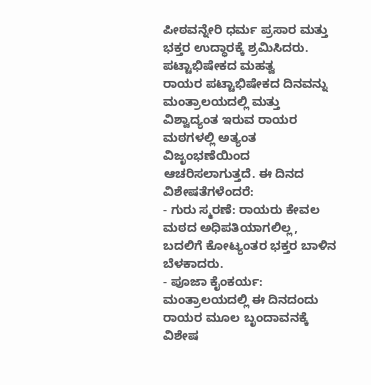ಪೀಠವನ್ನೇರಿ ಧರ್ಮ ಪ್ರಸಾರ ಮತ್ತು ಭಕ್ತರ ಉದ್ಧಾರಕ್ಕೆ ಶ್ರಮಿಸಿದರು.
ಪಟ್ಟಾಭಿಷೇಕದ ಮಹತ್ವ
ರಾಯರ ಪಟ್ಟಾಭಿಷೇಕದ ದಿನವನ್ನು ಮಂತ್ರಾಲಯದಲ್ಲಿ ಮತ್ತು ವಿಶ್ವಾದ್ಯಂತ ಇರುವ ರಾಯರ ಮಠಗಳಲ್ಲಿ ಅತ್ಯಂತ ವಿಜೃಂಭಣೆಯಿಂದ ಆಚರಿಸಲಾಗುತ್ತದೆ. ಈ ದಿನದ ವಿಶೇಷತೆಗಳೆಂದರೆ:
- ಗುರು ಸ್ಮರಣೆ: ರಾಯರು ಕೇವಲ ಮಠದ ಅಧಿಪತಿಯಾಗಲಿಲ್ಲ, ಬದಲಿಗೆ ಕೋಟ್ಯಂತರ ಭಕ್ತರ ಬಾಳಿನ ಬೆಳಕಾದರು.
- ಪೂಜಾ ಕೈಂಕರ್ಯ: ಮಂತ್ರಾಲಯದಲ್ಲಿ ಈ ದಿನದಂದು ರಾಯರ ಮೂಲ ಬೃಂದಾವನಕ್ಕೆ ವಿಶೇಷ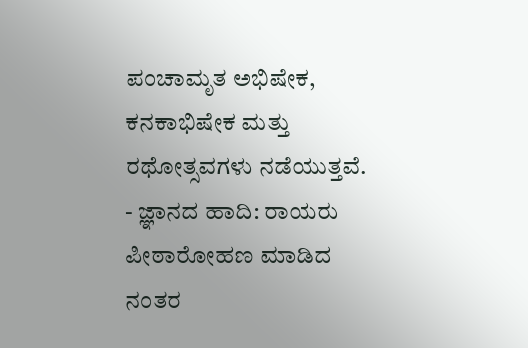ಪಂಚಾಮೃತ ಅಭಿಷೇಕ, ಕನಕಾಭಿಷೇಕ ಮತ್ತು ರಥೋತ್ಸವಗಳು ನಡೆಯುತ್ತವೆ.
- ಜ್ಞಾನದ ಹಾದಿ: ರಾಯರು ಪೀಠಾರೋಹಣ ಮಾಡಿದ ನಂತರ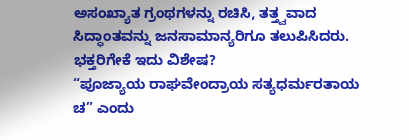ಅಸಂಖ್ಯಾತ ಗ್ರಂಥಗಳನ್ನು ರಚಿಸಿ, ತತ್ತ್ವವಾದ ಸಿದ್ಧಾಂತವನ್ನು ಜನಸಾಮಾನ್ಯರಿಗೂ ತಲುಪಿಸಿದರು.
ಭಕ್ತರಿಗೇಕೆ ಇದು ವಿಶೇಷ?
“ಪೂಜ್ಯಾಯ ರಾಘವೇಂದ್ರಾಯ ಸತ್ಯಧರ್ಮರತಾಯ ಚ” ಎಂದು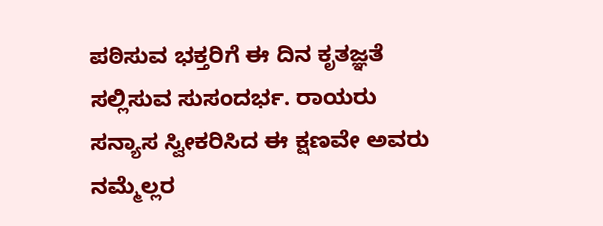ಪಠಿಸುವ ಭಕ್ತರಿಗೆ ಈ ದಿನ ಕೃತಜ್ಞತೆ ಸಲ್ಲಿಸುವ ಸುಸಂದರ್ಭ. ರಾಯರು ಸನ್ಯಾಸ ಸ್ವೀಕರಿಸಿದ ಈ ಕ್ಷಣವೇ ಅವರು ನಮ್ಮೆಲ್ಲರ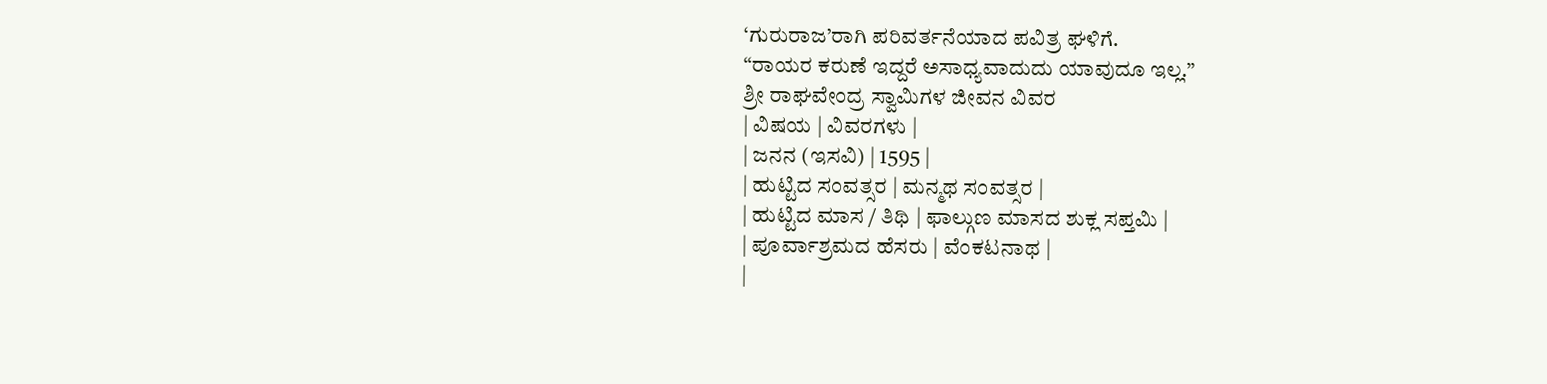‘ಗುರುರಾಜ’ರಾಗಿ ಪರಿವರ್ತನೆಯಾದ ಪವಿತ್ರ ಘಳಿಗೆ.
“ರಾಯರ ಕರುಣೆ ಇದ್ದರೆ ಅಸಾಧ್ಯವಾದುದು ಯಾವುದೂ ಇಲ್ಲ.”
ಶ್ರೀ ರಾಘವೇಂದ್ರ ಸ್ವಾಮಿಗಳ ಜೀವನ ವಿವರ
| ವಿಷಯ | ವಿವರಗಳು |
| ಜನನ (ಇಸವಿ) | 1595 |
| ಹುಟ್ಟಿದ ಸಂವತ್ಸರ | ಮನ್ಮಥ ಸಂವತ್ಸರ |
| ಹುಟ್ಟಿದ ಮಾಸ / ತಿಥಿ | ಫಾಲ್ಗುಣ ಮಾಸದ ಶುಕ್ಲ ಸಪ್ತಮಿ |
| ಪೂರ್ವಾಶ್ರಮದ ಹೆಸರು | ವೆಂಕಟನಾಥ |
|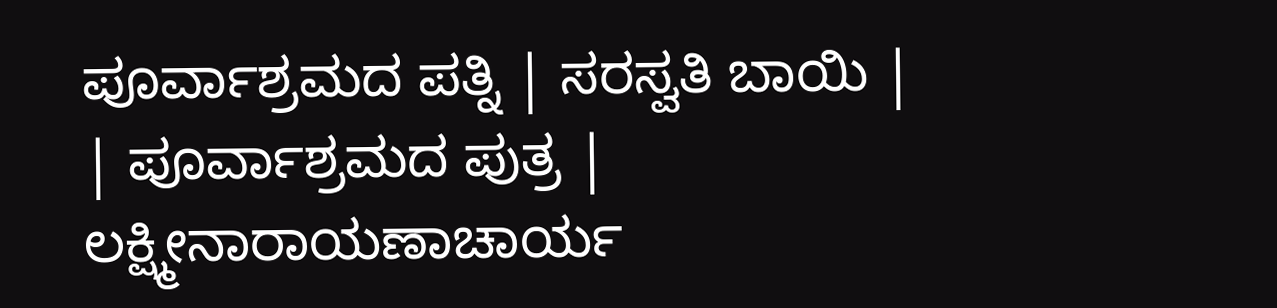ಪೂರ್ವಾಶ್ರಮದ ಪತ್ನಿ | ಸರಸ್ವತಿ ಬಾಯಿ |
| ಪೂರ್ವಾಶ್ರಮದ ಪುತ್ರ | ಲಕ್ಷ್ಮೀನಾರಾಯಣಾಚಾರ್ಯ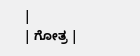|
| ಗೋತ್ರ |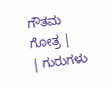ಗೌತಮ ಗೋತ್ರ |
| ಗುರುಗಳು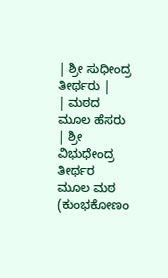| ಶ್ರೀ ಸುಧೀಂದ್ರ ತೀರ್ಥರು |
| ಮಠದ ಮೂಲ ಹೆಸರು | ಶ್ರೀ ವಿಭುಧೇಂದ್ರ ತೀರ್ಥರ ಮೂಲ ಮಠ (ಕುಂಭಕೋಣಂ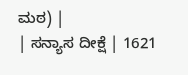ಮಠ) |
| ಸನ್ಯಾಸ ದೀಕ್ಷೆ | 1621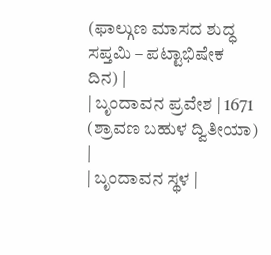(ಫಾಲ್ಗುಣ ಮಾಸದ ಶುದ್ಧ ಸಪ್ತಮಿ – ಪಟ್ಟಾಭಿಷೇಕ ದಿನ) |
| ಬೃಂದಾವನ ಪ್ರವೇಶ | 1671 (ಶ್ರಾವಣ ಬಹುಳ ದ್ವಿತೀಯಾ) |
| ಬೃಂದಾವನ ಸ್ಥಳ |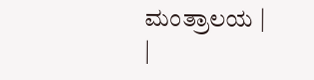ಮಂತ್ರಾಲಯ |
|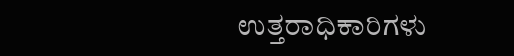ಉತ್ತರಾಧಿಕಾರಿಗಳು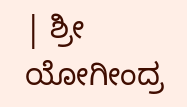| ಶ್ರೀ ಯೋಗೀಂದ್ರ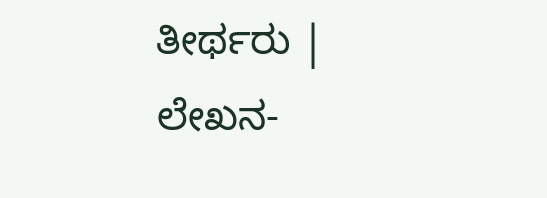ತೀರ್ಥರು |
ಲೇಖನ-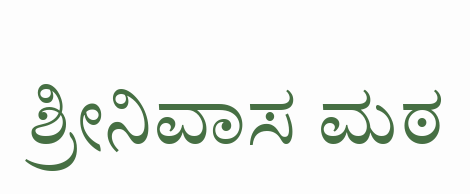ಶ್ರೀನಿವಾಸ ಮಠ